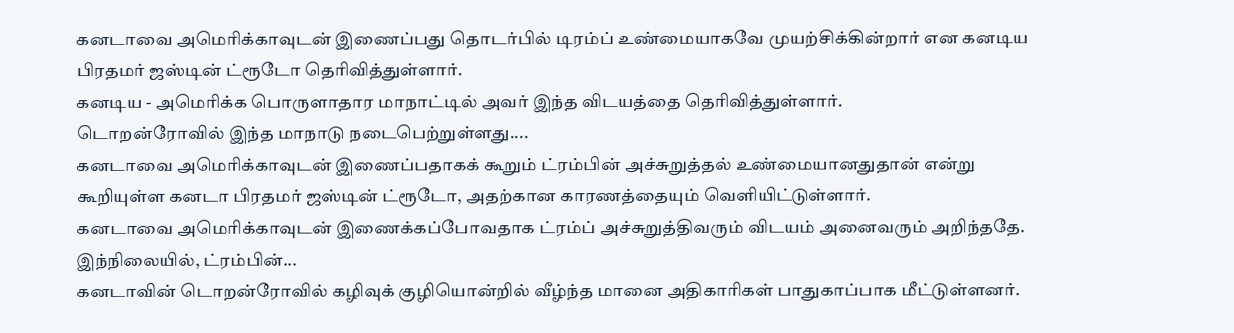கனடாவை அமெரிக்காவுடன் இணைப்பது தொடர்பில் டிரம்ப் உண்மையாகவே முயற்சிக்கின்றார் என கனடிய பிரதமர் ஜஸ்டின் ட்ரூடோ தெரிவித்துள்ளார்.
கனடிய - அமெரிக்க பொருளாதார மாநாட்டில் அவர் இந்த விடயத்தை தெரிவித்துள்ளார்.
டொறன்ரோவில் இந்த மாநாடு நடைபெற்றுள்ளது....
கனடாவை அமெரிக்காவுடன் இணைப்பதாகக் கூறும் ட்ரம்பின் அச்சுறுத்தல் உண்மையானதுதான் என்று கூறியுள்ள கனடா பிரதமர் ஜஸ்டின் ட்ரூடோ, அதற்கான காரணத்தையும் வெளியிட்டுள்ளார்.
கனடாவை அமெரிக்காவுடன் இணைக்கப்போவதாக ட்ரம்ப் அச்சுறுத்திவரும் விடயம் அனைவரும் அறிந்ததே.
இந்நிலையில், ட்ரம்பின்...
கனடாவின் டொறன்ரோவில் கழிவுக் குழியொன்றில் வீழ்ந்த மானை அதிகாரிகள் பாதுகாப்பாக மீட்டுள்ளனர்.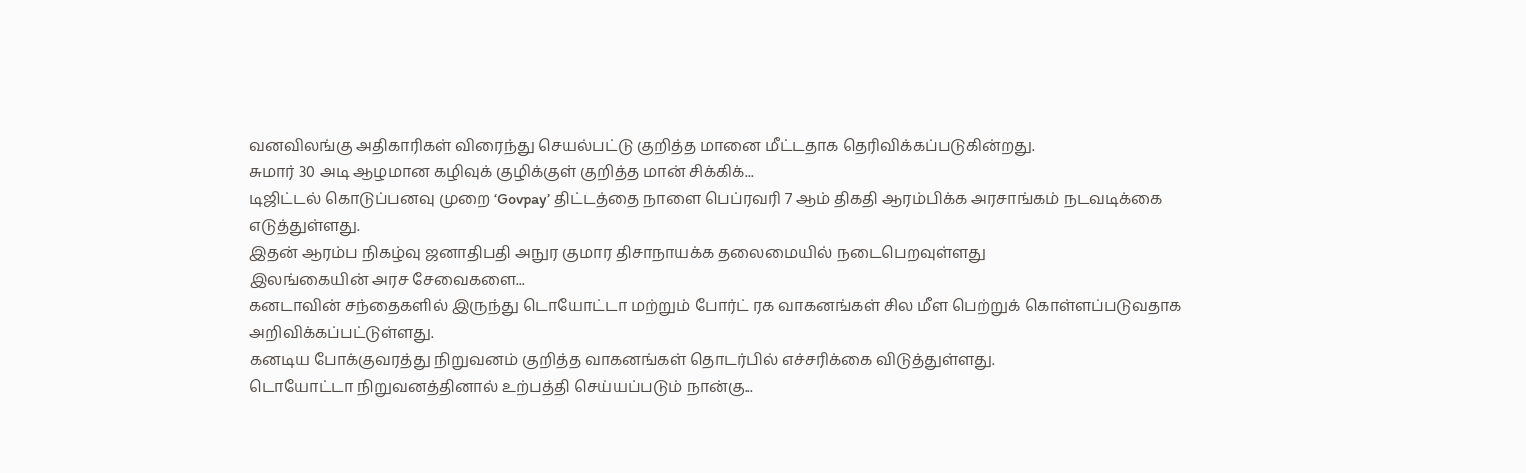வனவிலங்கு அதிகாரிகள் விரைந்து செயல்பட்டு குறித்த மானை மீட்டதாக தெரிவிக்கப்படுகின்றது.
சுமார் 30 அடி ஆழமான கழிவுக் குழிக்குள் குறித்த மான் சிக்கிக்...
டிஜிட்டல் கொடுப்பனவு முறை ‘Govpay’ திட்டத்தை நாளை பெப்ரவரி 7 ஆம் திகதி ஆரம்பிக்க அரசாங்கம் நடவடிக்கை எடுத்துள்ளது.
இதன் ஆரம்ப நிகழ்வு ஜனாதிபதி அநுர குமார திசாநாயக்க தலைமையில் நடைபெறவுள்ளது
இலங்கையின் அரச சேவைகளை...
கனடாவின் சந்தைகளில் இருந்து டொயோட்டா மற்றும் போர்ட் ரக வாகனங்கள் சில மீள பெற்றுக் கொள்ளப்படுவதாக அறிவிக்கப்பட்டுள்ளது.
கனடிய போக்குவரத்து நிறுவனம் குறித்த வாகனங்கள் தொடர்பில் எச்சரிக்கை விடுத்துள்ளது.
டொயோட்டா நிறுவனத்தினால் உற்பத்தி செய்யப்படும் நான்கு...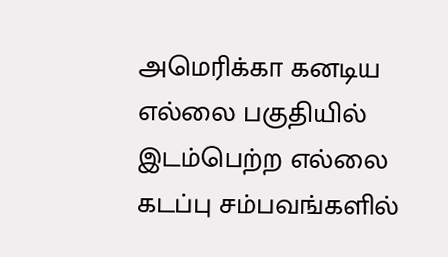அமெரிக்கா கனடிய எல்லை பகுதியில் இடம்பெற்ற எல்லை கடப்பு சம்பவங்களில்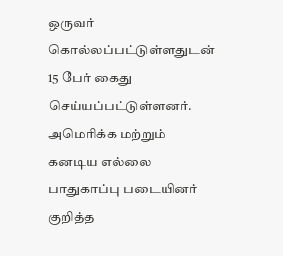ஒருவர் கொல்லப்பட்டுள்ளதுடன் 15 பேர் கைது செய்யப்பட்டுள்ளனர்.
அமெரிக்க மற்றும் கனடிய எல்லை பாதுகாப்பு படையினர் குறித்த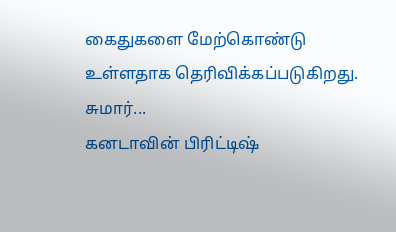கைதுகளை மேற்கொண்டு உள்ளதாக தெரிவிக்கப்படுகிறது.
சுமார்...
கனடாவின் பிரிட்டிஷ்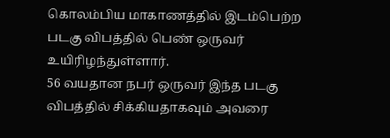கொலம்பிய மாகாணத்தில் இடம்பெற்ற படகு விபத்தில் பெண் ஒருவர் உயிரிழந்துள்ளார்.
56 வயதான நபர் ஒருவர் இந்த படகு விபத்தில் சிக்கியதாகவும் அவரை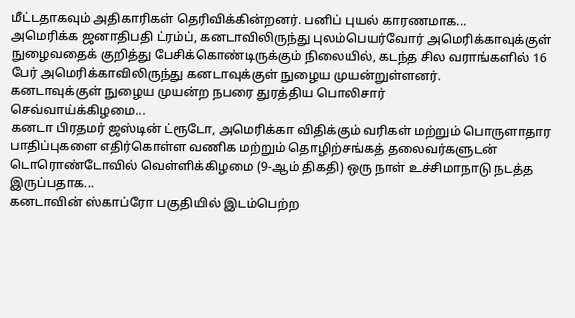மீட்டதாகவும் அதிகாரிகள் தெரிவிக்கின்றனர். பனிப் புயல் காரணமாக...
அமெரிக்க ஜனாதிபதி ட்ரம்ப், கனடாவிலிருந்து புலம்பெயர்வோர் அமெரிக்காவுக்குள் நுழைவதைக் குறித்து பேசிக்கொண்டிருக்கும் நிலையில், கடந்த சில வராங்களில் 16 பேர் அமெரிக்காவிலிருந்து கனடாவுக்குள் நுழைய முயன்றுள்ளனர்.
கனடாவுக்குள் நுழைய முயன்ற நபரை துரத்திய பொலிசார்
செவ்வாய்க்கிழமை...
கனடா பிரதமர் ஜஸ்டின் ட்ரூடோ, அமெரிக்கா விதிக்கும் வரிகள் மற்றும் பொருளாதார பாதிப்புகளை எதிர்கொள்ள வணிக மற்றும் தொழிற்சங்கத் தலைவர்களுடன் டொரொண்டோவில் வெள்ளிக்கிழமை (9-ஆம் திகதி) ஒரு நாள் உச்சிமாநாடு நடத்த இருப்பதாக...
கனடாவின் ஸ்காப்ரோ பகுதியில் இடம்பெற்ற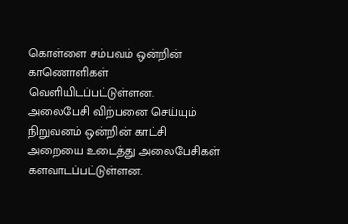கொள்ளை சம்பவம் ஒன்றின் காணொளிகள் வெளியிடப்பட்டுள்ளன.
அலைபேசி விற்பனை செய்யும் நிறுவனம் ஒன்றின் காட்சி அறையை உடைத்து அலைபேசிகள் களவாடப்பட்டுள்ளன.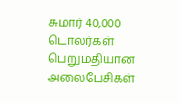சுமார் 40,000 டொலர்கள் பெறுமதியான அலைபேசிகள்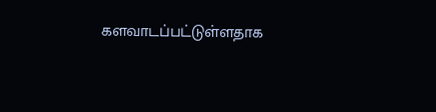களவாடப்பட்டுள்ளதாக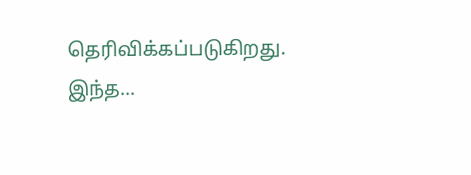தெரிவிக்கப்படுகிறது.
இந்த...